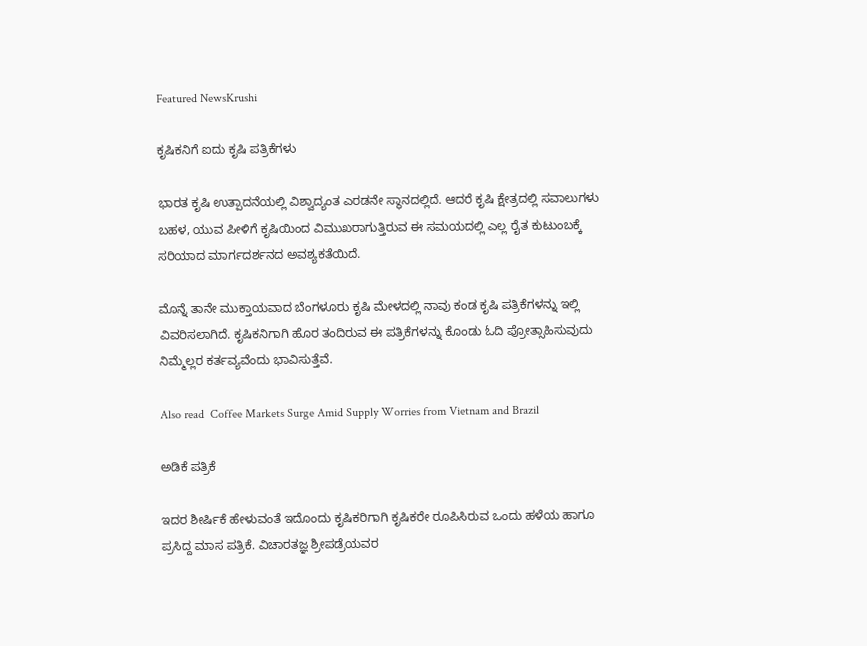Featured NewsKrushi

ಕೃಷಿಕನಿಗೆ ಐದು ಕೃಷಿ ಪತ್ರಿಕೆಗಳು

ಭಾರತ ಕೃಷಿ ಉತ್ಪಾದನೆಯಲ್ಲಿ ವಿಶ್ವಾದ್ಯಂತ ಎರಡನೇ ಸ್ಥಾನದಲ್ಲಿದೆ. ಆದರೆ ಕೃಷಿ ಕ್ಷೇತ್ರದಲ್ಲಿ ಸವಾಲುಗಳು ಬಹಳ, ಯುವ ಪೀಳಿಗೆ ಕೃಷಿಯಿಂದ ವಿಮುಖರಾಗುತ್ತಿರುವ ಈ ಸಮಯದಲ್ಲಿ ಎಲ್ಲ ರೈತ ಕುಟುಂಬಕ್ಕೆ ಸರಿಯಾದ ಮಾರ್ಗದರ್ಶನದ ಅವಶ್ಯಕತೆಯಿದೆ.

ಮೊನ್ನೆ ತಾನೇ ಮುಕ್ತಾಯವಾದ ಬೆಂಗಳೂರು ಕೃಷಿ ಮೇಳದಲ್ಲಿ ನಾವು ಕಂಡ ಕೃಷಿ ಪತ್ರಿಕೆಗಳನ್ನು ಇಲ್ಲಿ ವಿವರಿಸಲಾಗಿದೆ. ಕೃಷಿಕನಿಗಾಗಿ ಹೊರ ತಂದಿರುವ ಈ ಪತ್ರಿಕೆಗಳನ್ನು ಕೊಂಡು ಓದಿ ಪ್ರೋತ್ಸಾಹಿಸುವುದು ನಿಮ್ಮೆಲ್ಲರ ಕರ್ತವ್ಯವೆಂದು ಭಾವಿಸುತ್ತೆವೆ.

Also read  Coffee Markets Surge Amid Supply Worries from Vietnam and Brazil

ಅಡಿಕೆ ಪತ್ರಿಕೆ

ಇದರ ಶೀರ್ಷಿಕೆ ಹೇಳುವಂತೆ ಇದೊಂದು ಕೃಷಿಕರಿಗಾಗಿ ಕೃಷಿಕರೇ ರೂಪಿಸಿರುವ ಒಂದು ಹಳೆಯ ಹಾಗೂ ಪ್ರಸಿದ್ದ ಮಾಸ ಪತ್ರಿಕೆ. ವಿಚಾರತಜ್ಞ ಶ್ರೀಪಡ್ರೆಯವರ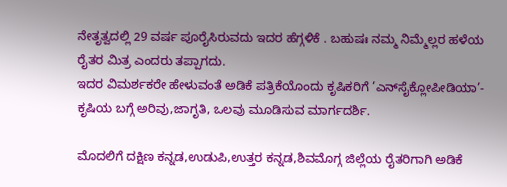ನೇತೃತ್ವದಲ್ಲಿ 29 ವರ್ಷ ಪೂರೈಸಿರುವದು ಇದರ ಹೆಗ್ಗಳಿಕೆ . ಬಹುಷಃ ನಮ್ಮ ನಿಮ್ಮೆಲ್ಲರ ಹಳೆಯ ರೈತರ ಮಿತ್ರ ಎಂದರು ತಪ್ಪಾಗದು.
ಇದರ ವಿಮರ್ಶಕರೇ ಹೇಳುವಂತೆ ಅಡಿಕೆ ಪತ್ರಿಕೆಯೊಂದು ಕೃಷಿಕರಿಗೆ ’ಎನ್‌ಸೈಕ್ಲೋಪೀಡಿಯಾ’- ಕೃಷಿಯ ಬಗ್ಗೆ ಅರಿವು,ಜಾಗೃತಿ, ಒಲವು ಮೂಡಿಸುವ ಮಾರ್ಗದರ್ಶಿ.

ಮೊದಲಿಗೆ ದಕ್ಷಿಣ ಕನ್ನಡ,ಉಡುಪಿ,ಉತ್ತರ ಕನ್ನಡ,ಶಿವಮೊಗ್ಗ ಜಿಲ್ಲೆಯ ರೈತರಿಗಾಗಿ ಅಡಿಕೆ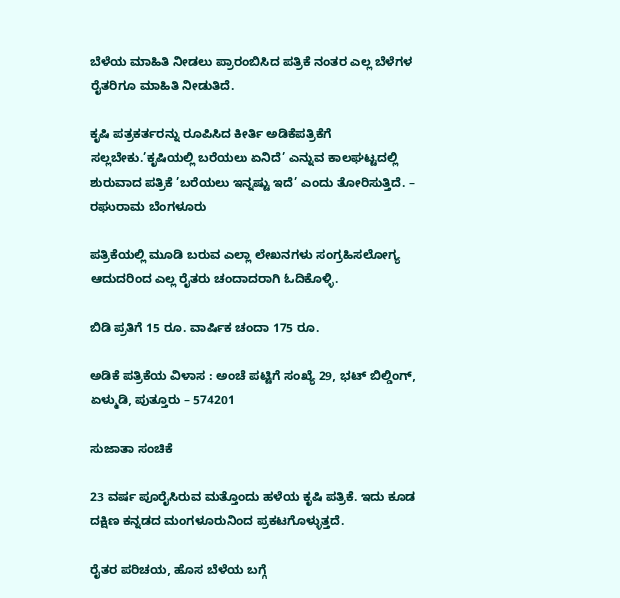ಬೆಳೆಯ ಮಾಹಿತಿ ನೀಡಲು ಪ್ರಾರಂಬಿಸಿದ ಪತ್ರಿಕೆ ನಂತರ ಎಲ್ಲ ಬೆಳೆಗಳ ರೈತರಿಗೂ ಮಾಹಿತಿ ನೀಡುತಿದೆ.

ಕೃಷಿ ಪತ್ರಕರ್ತರನ್ನು ರೂಪಿಸಿದ ಕೀರ್ತಿ ಅಡಿಕೆಪತ್ರಿಕೆಗೆ ಸಲ್ಲಬೇಕು.’ಕೃಷಿಯಲ್ಲಿ ಬರೆಯಲು ಏನಿದೆ’ ಎನ್ನುವ ಕಾಲಘಟ್ಟದಲ್ಲಿ ಶುರುವಾದ ಪತ್ರಿಕೆ ’ಬರೆಯಲು ಇನ್ನಷ್ಟು ಇದೆ’ ಎಂದು ತೋರಿಸುತ್ತಿದೆ. – ರಘುರಾಮ ಬೆಂಗಳೂರು

ಪತ್ರಿಕೆಯಲ್ಲಿ ಮೂಡಿ ಬರುವ ಎಲ್ಲಾ ಲೇಖನಗಳು ಸಂಗ್ರಹಿಸಲೋಗ್ಯ ಆದುದರಿಂದ ಎಲ್ಲ ರೈತರು ಚಂದಾದರಾಗಿ ಓದಿಕೊಳ್ಳಿ.

ಬಿಡಿ ಪ್ರತಿಗೆ 15 ರೂ. ವಾರ್ಷಿಕ ಚಂದಾ 175 ರೂ.

ಅಡಿಕೆ ಪತ್ರಿಕೆಯ ವಿಳಾಸ : ಅಂಚೆ ಪಟ್ಟಿಗೆ ಸಂಖ್ಯೆ 29, ಭಟ್ ಬಿಲ್ಡಿಂಗ್, ಏಳ್ಮುಡಿ, ಪುತ್ತೂರು – 574201

ಸುಜಾತಾ ಸಂಚಿಕೆ

23 ವರ್ಷ ಪೂರೈಸಿರುವ ಮತ್ತೊಂದು ಹಳೆಯ ಕೃಷಿ ಪತ್ರಿಕೆ. ಇದು ಕೂಡ ದಕ್ಷಿಣ ಕನ್ನಡದ ಮಂಗಳೂರುನಿಂದ ಪ್ರಕಟಗೊಳ್ಳುತ್ತದೆ.

ರೈತರ ಪರಿಚಯ, ಹೊಸ ಬೆಳೆಯ ಬಗ್ಗೆ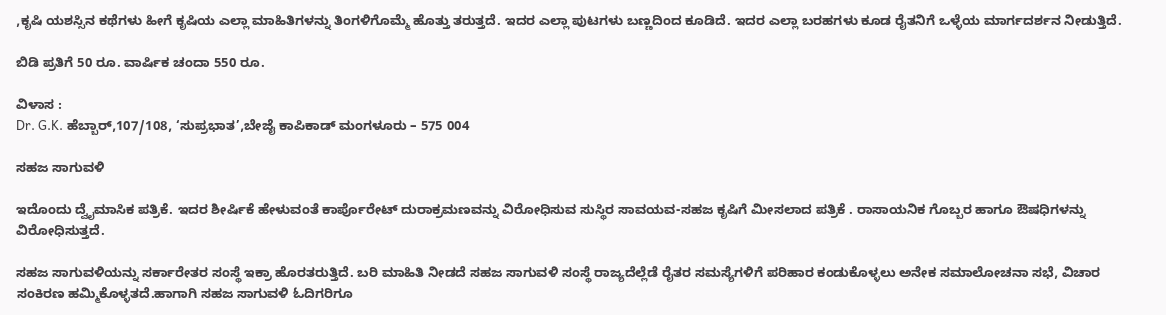,ಕೃಷಿ ಯಶಸ್ಸಿನ ಕಥೆಗಳು ಹೀಗೆ ಕೃಷಿಯ ಎಲ್ಲಾ ಮಾಹಿತಿಗಳನ್ನು ತಿಂಗಳಿಗೊಮ್ಮೆ ಹೊತ್ತು ತರುತ್ತದೆ. ಇದರ ಎಲ್ಲಾ ಪುಟಗಳು ಬಣ್ಣದಿಂದ ಕೂಡಿದೆ. ಇದರ ಎಲ್ಲಾ ಬರಹಗಳು ಕೂಡ ರೈತನಿಗೆ ಒಳ್ಳೆಯ ಮಾರ್ಗದರ್ಶನ ನೀಡುತ್ತಿದೆ.

ಬಿಡಿ ಪ್ರತಿಗೆ 50 ರೂ. ವಾರ್ಷಿಕ ಚಂದಾ 550 ರೂ.

ವಿಳಾಸ :
Dr. G.K. ಹೆಬ್ಬಾರ್,107/108, ‘ಸುಪ್ರಭಾತ’,ಬೇಜೈ ಕಾಪಿಕಾಡ್ ಮಂಗಳೂರು – 575 004

ಸಹಜ ಸಾಗುವಳಿ

ಇದೊಂದು ದ್ವೈಮಾಸಿಕ ಪತ್ರಿಕೆ. ಇದರ ಶೀರ್ಷಿಕೆ ಹೇಳುವಂತೆ ಕಾರ್ಪೊರೇಟ್ ದುರಾಕ್ರಮಣವನ್ನು ವಿರೋಧಿಸುವ ಸುಸ್ಥಿರ ಸಾವಯವ-ಸಹಜ ಕೃಷಿಗೆ ಮೀಸಲಾದ ಪತ್ರಿಕೆ . ರಾಸಾಯನಿಕ ಗೊಬ್ಬರ ಹಾಗೂ ಔಷಧಿಗಳನ್ನು ವಿರೋಧಿಸುತ್ತದೆ.

ಸಹಜ ಸಾಗುವಳಿಯನ್ನು ಸರ್ಕಾರೇತರ ಸಂಸ್ಥೆ ಇಕ್ರಾ ಹೊರತರುತ್ತಿದೆ. ಬರಿ ಮಾಹಿತಿ ನೀಡದೆ ಸಹಜ ಸಾಗುವಳಿ ಸಂಸ್ಥೆ ರಾಜ್ಯದೆಲ್ಲೆಡೆ ರೈತರ ಸಮಸ್ಯೆಗಳಿಗೆ ಪರಿಹಾರ ಕಂಡುಕೊಳ್ಳಲು ಅನೇಕ ಸಮಾಲೋಚನಾ ಸಭೆ, ವಿಚಾರ ಸಂಕಿರಣ ಹಮ್ಮಿಕೊಳ್ಳತದೆ.ಹಾಗಾಗಿ ಸಹಜ ಸಾಗುವಳಿ ಓದಿಗರಿಗೂ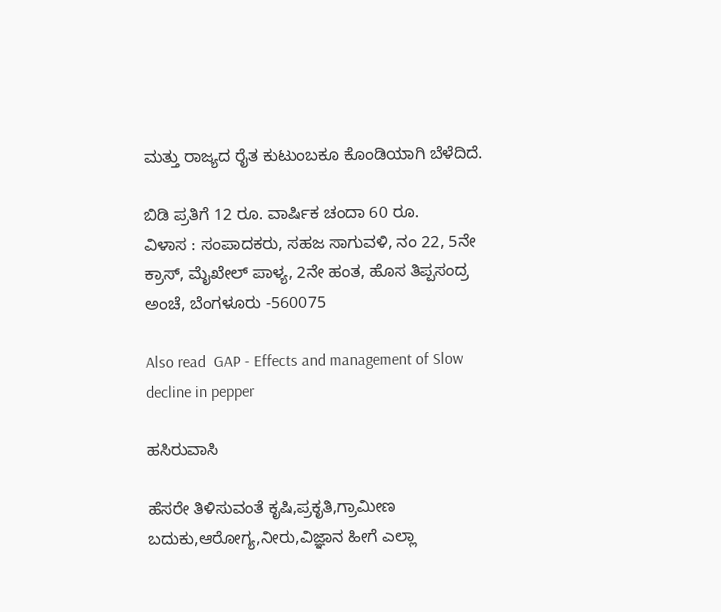ಮತ್ತು ರಾಜ್ಯದ ರೈತ ಕುಟುಂಬಕೂ ಕೊಂಡಿಯಾಗಿ ಬೆಳೆದಿದೆ.

ಬಿಡಿ ಪ್ರತಿಗೆ 12 ರೂ. ವಾರ್ಷಿಕ ಚಂದಾ 60 ರೂ.
ವಿಳಾಸ : ಸಂಪಾದಕರು, ಸಹಜ ಸಾಗುವಳಿ, ನಂ 22, 5ನೇ ಕ್ರಾಸ್, ಮೈಖೇಲ್ ಪಾಳ್ಯ, 2ನೇ ಹಂತ, ಹೊಸ ತಿಪ್ಪಸಂದ್ರ ಅಂಚೆ, ಬೆಂಗಳೂರು -560075

Also read  GAP - Effects and management of Slow decline in pepper

ಹಸಿರುವಾಸಿ

ಹೆಸರೇ ತಿಳಿಸುವಂತೆ ಕೃಷಿ,ಪ್ರಕೃತಿ,ಗ್ರಾಮೀಣ ಬದುಕು,ಆರೋಗ್ಯ,ನೀರು,ವಿಜ್ಞಾನ ಹೀಗೆ ಎಲ್ಲಾ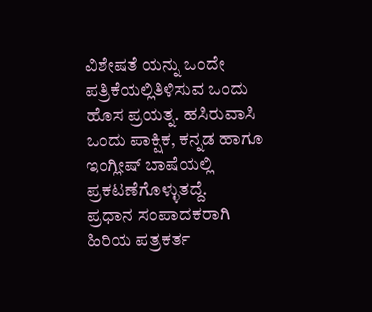ವಿಶೇಷತೆ ಯನ್ನು ಒಂದೇ ಪತ್ರಿಕೆಯಲ್ಲಿತಿಳಿಸುವ ಒಂದು ಹೊಸ ಪ್ರಯತ್ನ. ಹಸಿರುವಾಸಿ ಒಂದು ಪಾಕ್ಷಿಕ, ಕನ್ನಡ ಹಾಗೂ ಇಂಗ್ಲೀಷ್ ಬಾಷೆಯಲ್ಲಿ ಪ್ರಕಟಣೆಗೊಳ್ಳುತದ್ದೆ.
ಪ್ರಧಾನ ಸಂಪಾದಕರಾಗಿ ಹಿರಿಯ ಪತ್ರಕರ್ತ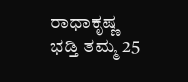ರಾಧಾಕೃಷ್ಣ ಭಡ್ತಿ ತಮ್ಮ 25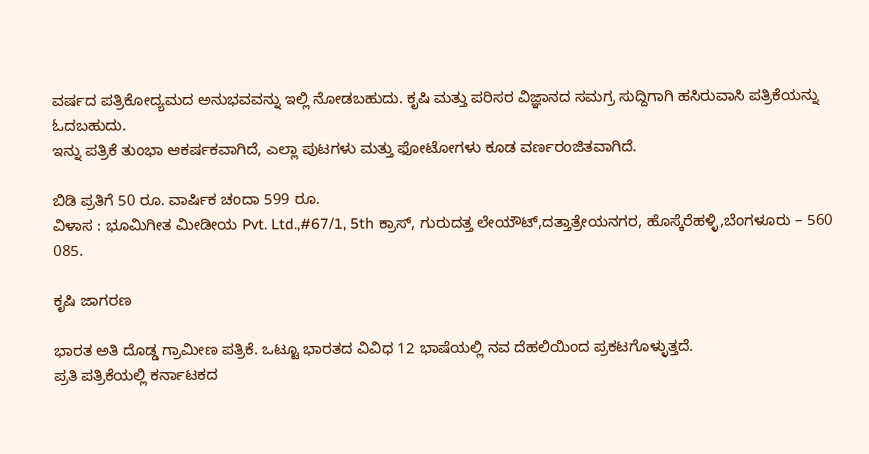ವರ್ಷದ ಪತ್ರಿಕೋದ್ಯಮದ ಅನುಭವವನ್ನು ಇಲ್ಲಿ ನೋಡಬಹುದು. ಕೃಷಿ ಮತ್ತು ಪರಿಸರ ವಿಜ್ಞಾನದ ಸಮಗ್ರ ಸುದ್ದಿಗಾಗಿ ಹಸಿರುವಾಸಿ ಪತ್ರಿಕೆಯನ್ನು ಓದಬಹುದು.
ಇನ್ನು ಪತ್ರಿಕೆ ತುಂಭಾ ಆಕರ್ಷಕವಾಗಿದೆ, ಎಲ್ಲಾ ಪುಟಗಳು ಮತ್ತು ಫೋಟೋಗಳು ಕೂಡ ವರ್ಣರಂಜಿತವಾಗಿದೆ.

ಬಿಡಿ ಪ್ರತಿಗೆ 50 ರೂ. ವಾರ್ಷಿಕ ಚಂದಾ 599 ರೂ.
ವಿಳಾಸ : ಭೂಮಿಗೀತ ಮೀಡೀಯ Pvt. Ltd.,#67/1, 5th ಕ್ರಾಸ್, ಗುರುದತ್ತ ಲೇಯೌಟ್,ದತ್ತಾತ್ರೇಯನಗರ, ಹೊಸ್ಕೆರೆಹಳ್ಳಿ,ಬೆಂಗಳೂರು – 560 085.

ಕೃಷಿ ಜಾಗರಣ

ಭಾರತ ಅತಿ ದೊಡ್ಡ ಗ್ರಾಮೀಣ ಪತ್ರಿಕೆ. ಒಟ್ಟೂ ಭಾರತದ ವಿವಿಧ 12 ಭಾಷೆಯಲ್ಲಿ ನವ ದೆಹಲಿಯಿಂದ ಪ್ರಕಟಗೊಳ್ಳುತ್ತದೆ.
ಪ್ರತಿ ಪತ್ರಿಕೆಯಲ್ಲಿ ಕರ್ನಾಟಕದ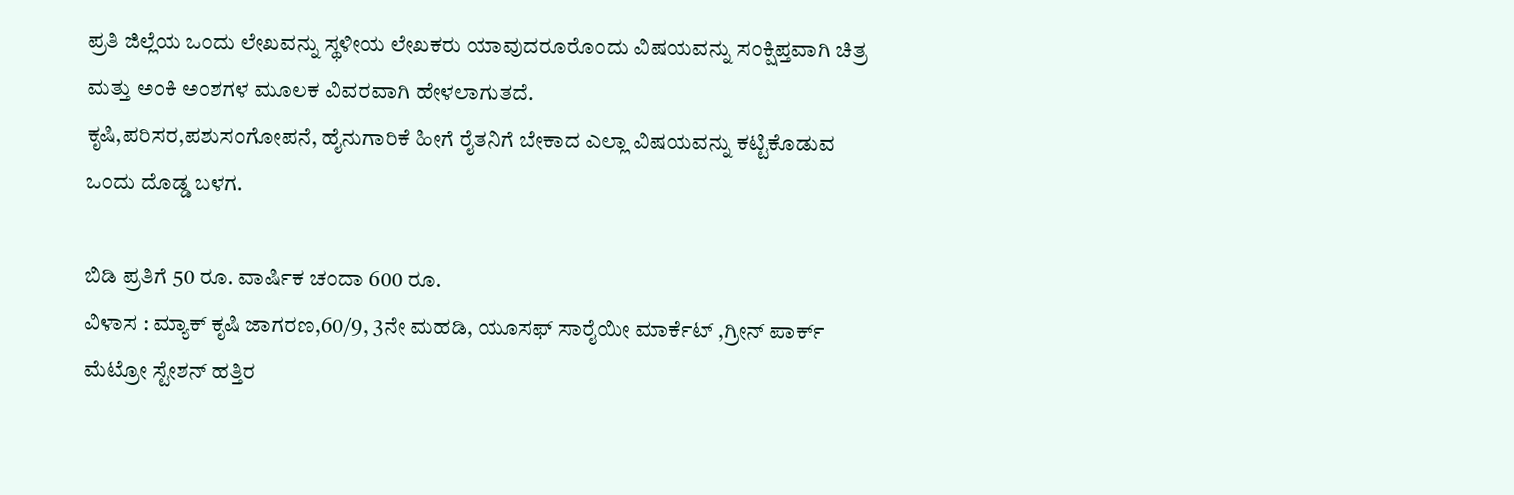ಪ್ರತಿ ಜಿಲ್ಲೆಯ ಒಂದು ಲೇಖವನ್ನು ಸ್ಥಳೀಯ ಲೇಖಕರು ಯಾವುದರೂರೊಂದು ವಿಷಯವನ್ನು ಸಂಕ್ಷಿಪ್ತವಾಗಿ ಚಿತ್ರ ಮತ್ತು ಅಂಕಿ ಅಂಶಗಳ ಮೂಲಕ ವಿವರವಾಗಿ ಹೇಳಲಾಗುತದೆ.
ಕೃಷಿ,ಪರಿಸರ,ಪಶುಸಂಗೋಪನೆ, ಹೈನುಗಾರಿಕೆ ಹೀಗೆ ರೈತನಿಗೆ ಬೇಕಾದ ಎಲ್ಲಾ ವಿಷಯವನ್ನು ಕಟ್ಟಿಕೊಡುವ ಒಂದು ದೊಡ್ಡ ಬಳಗ.

ಬಿಡಿ ಪ್ರತಿಗೆ 50 ರೂ. ವಾರ್ಷಿಕ ಚಂದಾ 600 ರೂ.
ವಿಳಾಸ : ಮ್ಯಾಕ್ ಕೃಷಿ ಜಾಗರಣ,60/9, 3ನೇ ಮಹಡಿ, ಯೂಸಫ್ ಸಾರೈಯೀ ಮಾರ್ಕೆಟ್ ,ಗ್ರೀನ್ ಪಾರ್ಕ್ ಮೆಟ್ರೋ ಸ್ಟೇಶನ್ ಹತ್ತಿರ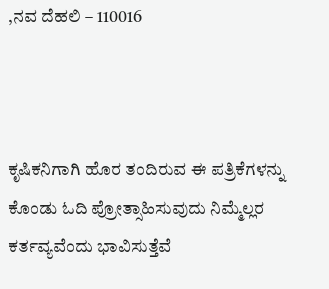,ನವ ದೆಹಲಿ – 110016



ಕೃಷಿಕನಿಗಾಗಿ ಹೊರ ತಂದಿರುವ ಈ ಪತ್ರಿಕೆಗಳನ್ನು ಕೊಂಡು ಓದಿ ಪ್ರೋತ್ಸಾಹಿಸುವುದು ನಿಮ್ಮೆಲ್ಲರ ಕರ್ತವ್ಯವೆಂದು ಭಾವಿಸುತ್ತೆವೆ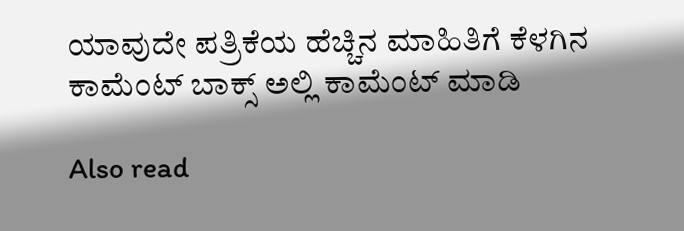ಯಾವುದೇ ಪತ್ರಿಕೆಯ ಹೆಚ್ಚಿನ ಮಾಹಿತಿಗೆ ಕೆಳಗಿನ ಕಾಮೆಂಟ್ ಬಾಕ್ಸ್ ಅಲ್ಲಿ ಕಾಮೆಂಟ್ ಮಾಡಿ

Also read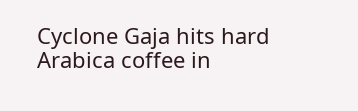Cyclone Gaja hits hard Arabica coffee in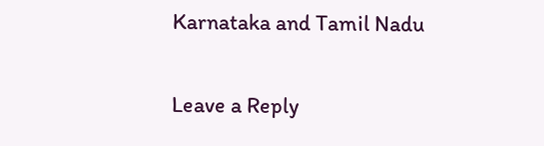Karnataka and Tamil Nadu

Leave a Reply